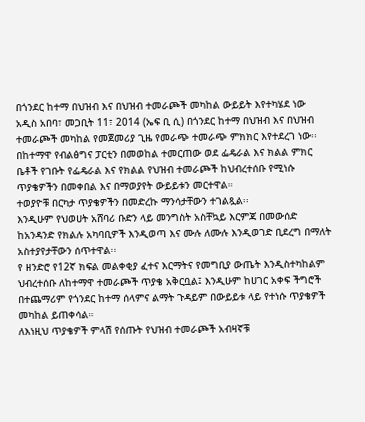በጎንደር ከተማ በህዝብ እና በህዝብ ተመራጮች መካከል ውይይት እየተካሄደ ነው
አዲስ አበባ፣ መጋቢት 11፣ 2014 (ኤፍ ቢ ሲ) በጎንደር ከተማ በህዝብ እና በህዝብ ተመራጮች መካከል የመጀመሪያ ጊዜ የመራጭ ተመራጭ ምክክር እየተደረገ ነው፡፡
በከተማዋ የብልፅግና ፓርቲን በመወከል ተመርጠው ወደ ፌዴራል እና ክልል ምክር ቤቶች የገቡት የፌዴራል እና የክልል የህዝብ ተመራጮች ከህብረተሰቡ የሚነሱ ጥያቄዎችን በመቀበል እና በማወያየት ውይይቱን መርተዋል።
ተወያዮቹ በርካታ ጥያቄዎችን በመድረኩ ማንሳታቸውን ተገልጿል፡፡
እንዲሁም የህወሀት አሸባሪ ቡድን ላይ መንግስት አስቸኳይ እርምጃ በመውሰድ ከአንዳንድ የክልሉ አካባቢዎች እንዲወጣ እና ሙሉ ለሙሉ እንዲወገድ ቢደረግ በማለት አስተያየታቸውን ሰጥተዋል፡፡
የ ዘንድሮ የ12ኛ ክፍል መልቀቂያ ፈተና እርማትና የመግቢያ ውጤት እንዲስተካከልም ህብረተሰቡ ለከተማዋ ተመራጮች ጥያቄ አቅርቧል፤ እንዲሁም ከሀገር አቀፍ ችግሮች በተጨማሪም የጎንደር ከተማ ሰላምና ልማት ጉዳይም በውይይቱ ላይ የተነሱ ጥያቄዎች መካከል ይጠቀሳል።
ለእነዚህ ጥያቄዎች ምላሽ የሰጡት የህዝብ ተመራጮች አብዛኛቹ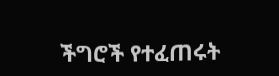ችግሮች የተፈጠሩት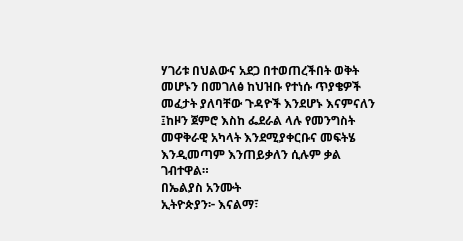ሃገሪቱ በህልውና አደጋ በተወጠረችበት ወቅት መሆኑን በመገለፅ ከህዝቡ የተነሱ ጥያቄዎች መፈታት ያለባቸው ጉዳዮች እንደሆኑ እናምናለን ፤ከዞን ጀምሮ እስከ ፌደራል ላሉ የመንግስት መዋቅራዊ አካላት እንደሚያቀርቡና መፍትሄ እንዲመጣም እንጠይቃለን ሲሉም ቃል ገብተዋል።
በኤልያስ አንሙት
ኢትዮጵያን፦ እናልማ፣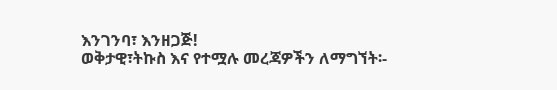እንገንባ፣ እንዘጋጅ!
ወቅታዊ፣ትኩስ እና የተሟሉ መረጃዎችን ለማግኘት፡-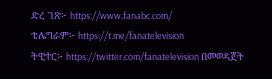ድረ ገጽ፦ https://www.fanabc.com/
ቴሌግራም፦ https://t.me/fanatelevision
ትዊተር፦ https://twitter.com/fanatelevision በመወዳጀት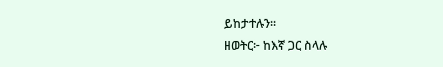ይከታተሉን፡፡
ዘወትር፦ ከእኛ ጋር ስላሉ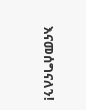እናመሰግናለን!